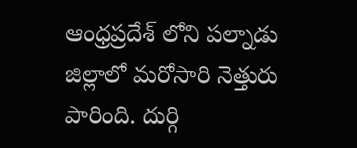ఆంధ్రప్రదేశ్ లోని పల్నాడు జిల్లాలో మరోసారి నెత్తురు పారింది. దుర్గి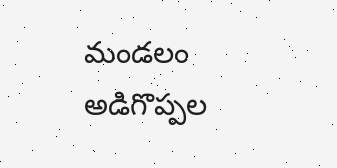మండలం అడిగొప్పల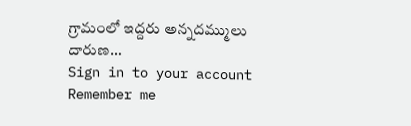గ్రామంలో ఇద్దరు అన్నదమ్ములు దారుణ…
Sign in to your account
Remember me